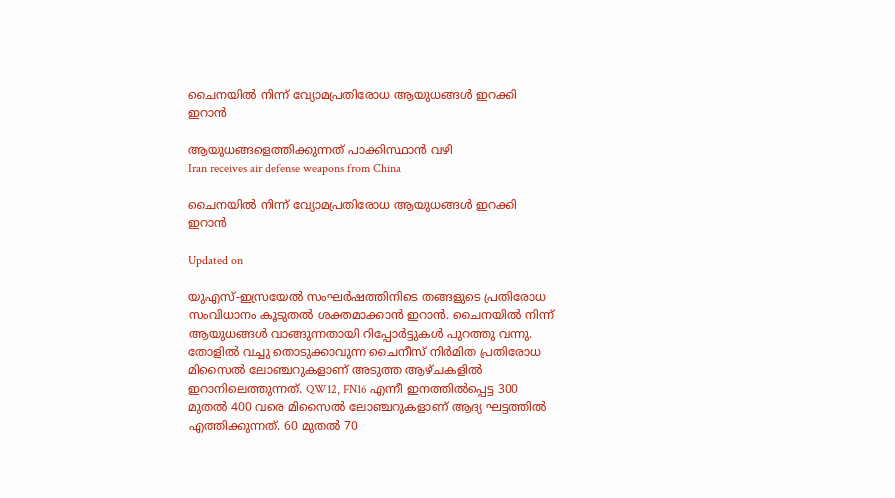ചൈനയിൽ നിന്ന് വ്യോമപ്രതിരോധ ആയുധങ്ങൾ ഇറക്കി ഇറാൻ

ആയുധങ്ങളെത്തിക്കുന്നത് പാക്കിസ്ഥാൻ വഴി
Iran receives air defense weapons from China

ചൈനയിൽ നിന്ന് വ്യോമപ്രതിരോധ ആയുധങ്ങൾ ഇറക്കി ഇറാൻ

Updated on

യുഎസ്-ഇസ്രയേൽ സംഘർഷത്തിനിടെ തങ്ങളുടെ പ്രതിരോധ സംവിധാനം കൂടുതൽ ശക്തമാക്കാൻ ഇറാൻ. ചൈനയിൽ നിന്ന് ആയുധങ്ങൾ വാങ്ങുന്നതായി റിപ്പോർട്ടുകൾ പുറത്തു വന്നു. തോളിൽ വച്ചു തൊടുക്കാവുന്ന ചൈനീസ് നിർമിത പ്രതിരോധ മിസൈൽ ലോഞ്ചറുകളാണ് അടുത്ത ആഴ്ചകളിൽ ഇറാനിലെത്തുന്നത്. QW12, FN16 എന്നീ ഇനത്തിൽപ്പെട്ട 300 മുതൽ 400 വരെ മിസൈൽ ലോഞ്ചറുകളാണ് ആദ്യ ഘട്ടത്തിൽ എത്തിക്കുന്നത്. 60 മുതൽ 70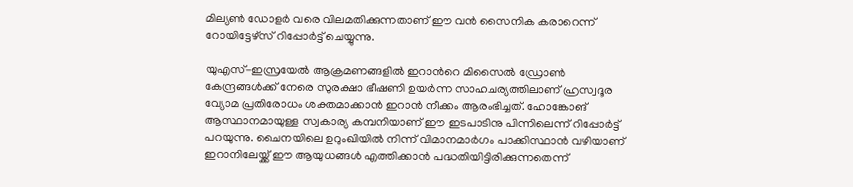മില്യൺ ഡോളർ വരെ വിലമതിക്കുന്നതാണ് ഈ വൻ സൈനിക കരാറെന്ന് റോയിട്ടേഴ്സ് റിപ്പോർട്ട് ചെയ്യുന്നു.

യുഎസ്-ഇസ്രയേൽ ആക്രമണങ്ങളിൽ ഇറാന്‍റെ മിസൈൽ ഡ്രോൺ കേന്ദ്രങ്ങൾക്ക് നേരെ സുരക്ഷാ ഭീഷണി ഉയർന്ന സാഹചര്യത്തിലാണ് ഹ്രസ്വദൂര വ്യോമ പ്രതിരോധം ശക്തമാക്കാൻ ഇറാൻ നീക്കം ആരംഭിച്ചത്. ഹോങ്കോങ് ആസ്ഥാനമായുള്ള സ്വകാര്യ കമ്പനിയാണ് ഈ ഇടപാടിനു പിന്നിലെന്ന് റിപ്പോർട്ട് പറയുന്നു. ചൈനയിലെ ഉറുംഖിയിൽ നിന്ന് വിമാനമാർഗം പാക്കിസ്ഥാൻ വഴിയാണ് ഇറാനിലേയ്ക്ക് ഈ ആയുധങ്ങൾ എത്തിക്കാൻ പദ്ധതിയിട്ടിരിക്കുന്നതെന്ന്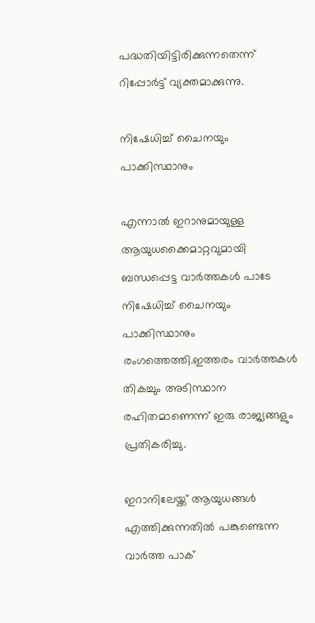പദ്ധതിയിട്ടിരിക്കുന്നതെന്ന് റിപ്പോർട്ട് വ്യക്തമാക്കുന്നു.

നിഷേധിച്ച് ചൈനയും പാക്കിസ്ഥാനും

എന്നാൽ ഇറാനുമായുള്ള ആയുധക്കൈമാറ്റവുമായി ബന്ധപ്പെട്ട വാർത്തകൾ പാടേ നിഷേധിച്ച് ചൈനയും പാക്കിസ്ഥാനും രംഗത്തെത്തി.ഇത്തരം വാർത്തകൾ തികച്ചും അടിസ്ഥാന രഹിതമാണെന്ന് ഇരു രാജ്യങ്ങളും പ്രതികരിച്ചു.

ഇറാനിലേയ്ക്ക് ആയുധങ്ങൾ എത്തിക്കുന്നതിൽ പങ്കുണ്ടെന്ന വാർത്ത പാക്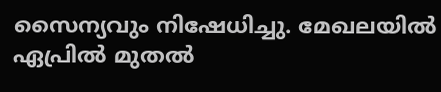സൈന്യവും നിഷേധിച്ചു. മേഖലയിൽ ഏപ്രിൽ മുതൽ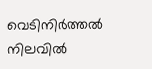വെടിനിർത്തൽ നിലവിൽ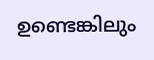ഉണ്ടെങ്കിലും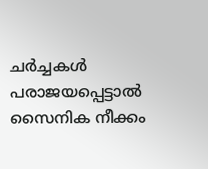ചർച്ചകൾ പരാജയപ്പെട്ടാൽ സൈനിക നീക്കം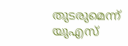തുടരുമെന്ന് യുഎസ്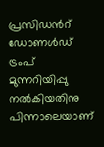പ്രസിഡന്‍റ് ഡോണൾഡ് ട്രംപ് മുന്നറിയിപ്പു നൽകിയതിനു പിന്നാലെയാണ്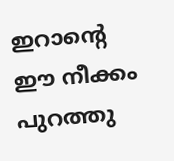ഇറാന്‍റെ ഈ നീക്കം പുറത്തു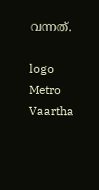വന്നത്.

logo
Metro Vaartha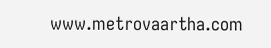www.metrovaartha.com